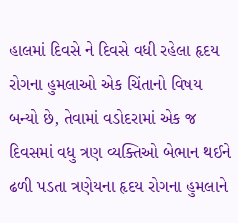હાલમાં દિવસે ને દિવસે વધી રહેલા હૃદય રોગના હુમલાઓ એક ચિંતાનો વિષય બન્યો છે, તેવામાં વડોદરામાં એક જ દિવસમાં વધુ ત્રણ વ્યક્તિઓ બેભાન થઈને ઢળી પડતા ત્રણેયના હૃદય રોગના હુમલાને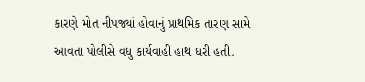કારણે મોત નીપજ્યાં હોવાનું પ્રાથમિક તારણ સામે આવતા પોલીસે વધુ કાર્યવાહી હાથ ધરી હતી.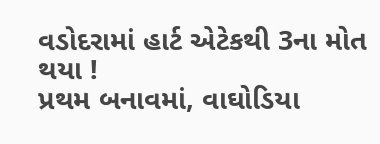વડોદરામાં હાર્ટ એટેકથી 3ના મોત થયા !
પ્રથમ બનાવમાં, વાઘોડિયા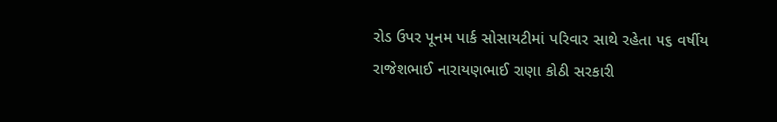રોડ ઉપર પૂનમ પાર્ક સોસાયટીમાં પરિવાર સાથે રહેતા ૫૬ વર્ષીય રાજેશભાઈ નારાયણભાઈ રાણા કોઠી સરકારી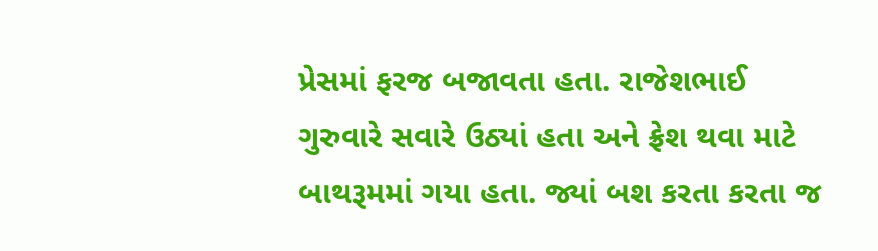પ્રેસમાં ફરજ બજાવતા હતા. રાજેશભાઈ ગુરુવારે સવારે ઉઠ્યાં હતા અને ફ્રેશ થવા માટે બાથરૂમમાં ગયા હતા. જ્યાં બશ કરતા કરતા જ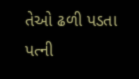તેઓ ઢળી પડતા પત્ની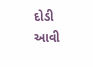દોડી આવી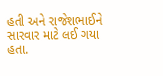હતી અને રાજેશભાઈને સારવાર માટે લઈ ગયા હતા.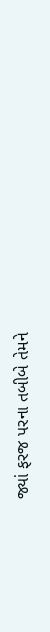જ્યાં ફરજ પરના તબીબે તેમને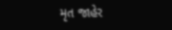મૃત જાહેર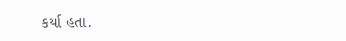કર્યા હતા.